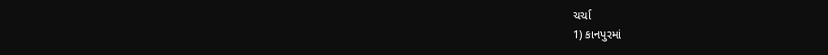ચર્ચા
1) કાનપુરમાં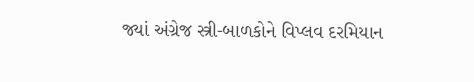જ્યાં અંગ્રેજ સ્ત્રી-બાળકોને વિપ્લવ દરમિયાન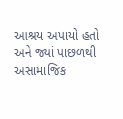આશ્રય અપાયો હતો અને જ્યાં પાછળથી અસામાજિક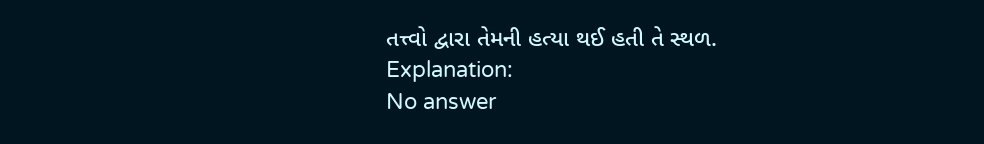તત્ત્વો દ્વારા તેમની હત્યા થઈ હતી તે સ્થળ.
Explanation:
No answer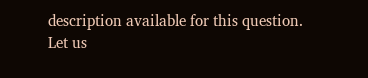description available for this question.
Let us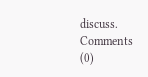discuss.
Comments (0)